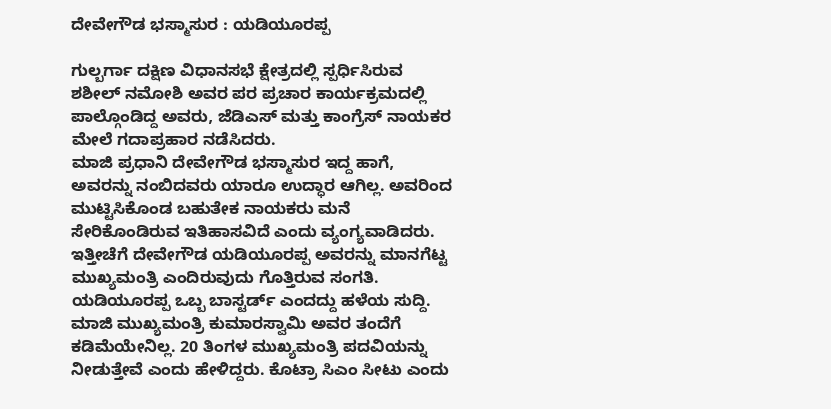ದೇವೇಗೌಡ ಭಸ್ಮಾಸುರ : ಯಡಿಯೂರಪ್ಪ

ಗುಲ್ಬರ್ಗಾ ದಕ್ಷಿಣ ವಿಧಾನಸಭೆ ಕ್ಷೇತ್ರದಲ್ಲಿ ಸ್ಪರ್ಧಿಸಿರುವ ಶಶೀಲ್ ನಮೋಶಿ ಅವರ ಪರ ಪ್ರಚಾರ ಕಾರ್ಯಕ್ರಮದಲ್ಲಿ ಪಾಲ್ಗೊಂಡಿದ್ದ ಅವರು, ಜೆಡಿಎಸ್ ಮತ್ತು ಕಾಂಗ್ರೆಸ್ ನಾಯಕರ ಮೇಲೆ ಗದಾಪ್ರಹಾರ ನಡೆಸಿದರು.
ಮಾಜಿ ಪ್ರಧಾನಿ ದೇವೇಗೌಡ ಭಸ್ಮಾಸುರ ಇದ್ದ ಹಾಗೆ, ಅವರನ್ನು ನಂಬಿದವರು ಯಾರೂ ಉದ್ಧಾರ ಆಗಿಲ್ಲ. ಅವರಿಂದ ಮುಟ್ಟಿಸಿಕೊಂಡ ಬಹುತೇಕ ನಾಯಕರು ಮನೆ ಸೇರಿಕೊಂಡಿರುವ ಇತಿಹಾಸವಿದೆ ಎಂದು ವ್ಯಂಗ್ಯವಾಡಿದರು. ಇತ್ತೀಚೆಗೆ ದೇವೇಗೌಡ ಯಡಿಯೂರಪ್ಪ ಅವರನ್ನು ಮಾನಗೆಟ್ಟ ಮುಖ್ಯಮಂತ್ರಿ ಎಂದಿರುವುದು ಗೊತ್ತಿರುವ ಸಂಗತಿ. ಯಡಿಯೂರಪ್ಪ ಒಬ್ಬ ಬಾಸ್ಟರ್ಡ್ ಎಂದದ್ದು ಹಳೆಯ ಸುದ್ದಿ.
ಮಾಜಿ ಮುಖ್ಯಮಂತ್ರಿ ಕುಮಾರಸ್ವಾಮಿ ಅವರ ತಂದೆಗೆ ಕಡಿಮೆಯೇನಿಲ್ಲ. 20 ತಿಂಗಳ ಮುಖ್ಯಮಂತ್ರಿ ಪದವಿಯನ್ನು ನೀಡುತ್ತೇವೆ ಎಂದು ಹೇಳಿದ್ದರು. ಕೊಟ್ರಾ ಸಿಎಂ ಸೀಟು ಎಂದು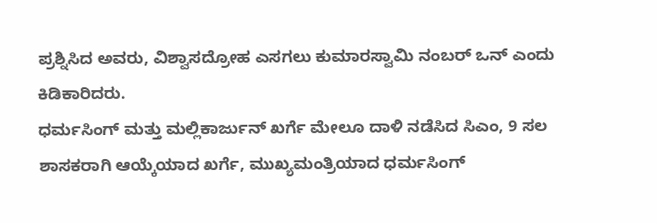ಪ್ರಶ್ನಿಸಿದ ಅವರು, ವಿಶ್ವಾಸದ್ರೋಹ ಎಸಗಲು ಕುಮಾರಸ್ವಾಮಿ ನಂಬರ್ ಒನ್ ಎಂದು ಕಿಡಿಕಾರಿದರು.
ಧರ್ಮಸಿಂಗ್ ಮತ್ತು ಮಲ್ಲಿಕಾರ್ಜುನ್ ಖರ್ಗೆ ಮೇಲೂ ದಾಳಿ ನಡೆಸಿದ ಸಿಎಂ, 9 ಸಲ ಶಾಸಕರಾಗಿ ಆಯ್ಕೆಯಾದ ಖರ್ಗೆ, ಮುಖ್ಯಮಂತ್ರಿಯಾದ ಧರ್ಮಸಿಂಗ್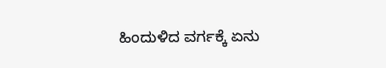ಹಿಂದುಳಿದ ವರ್ಗಕ್ಕೆ ಏನು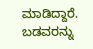ಮಾಡಿದ್ದಾರೆ. ಬಡವರನ್ನು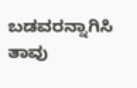ಬಡವರನ್ನಾಗಿಸಿ ತಾವು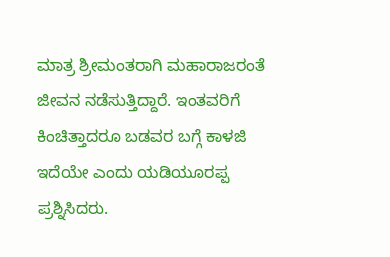ಮಾತ್ರ ಶ್ರೀಮಂತರಾಗಿ ಮಹಾರಾಜರಂತೆ ಜೀವನ ನಡೆಸುತ್ತಿದ್ದಾರೆ. ಇಂತವರಿಗೆ ಕಿಂಚಿತ್ತಾದರೂ ಬಡವರ ಬಗ್ಗೆ ಕಾಳಜಿ ಇದೆಯೇ ಎಂದು ಯಡಿಯೂರಪ್ಪ ಪ್ರಶ್ನಿಸಿದರು.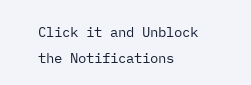Click it and Unblock the Notifications